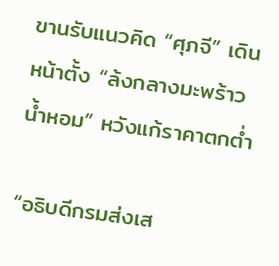ขานรับแนวคิด “ศุภจี” เดินหน้าตั้ง “ล้งกลางมะพร้าวน้ำหอม” หวังแก้ราคาตกต่ำ

“อธิบดีกรมส่งเส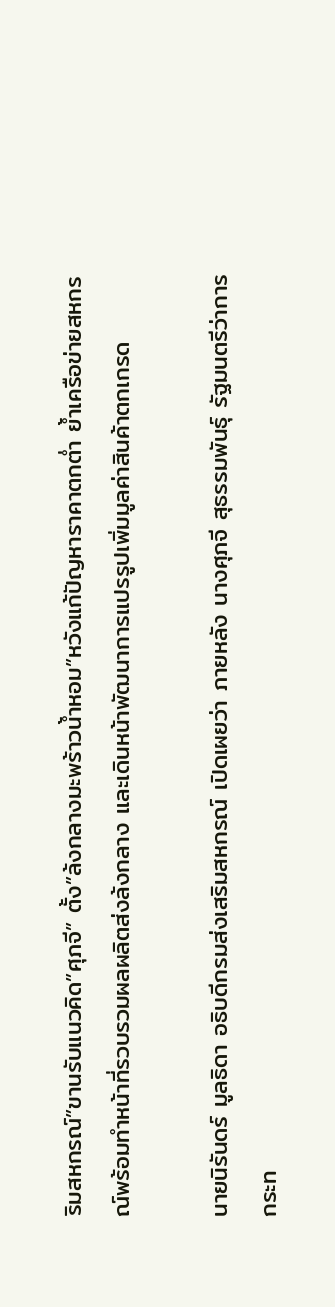ริมสหกรณ์”ขานรับแนวคิด”ศุภจี” ตั้ง”ล้งกลางมะพร้าวน้ำหอม”หวังแก้ปัญหาราคาตกต่ำ ย้ำเครือข่ายสหกรณ์พร้อมทำหน้าที่รวบรวมผลผลิตส่งล้งกลาง และเดินหน้าพัฒนาการแปรรูปเพิ่มมูลค่าสินค้าตกเกรด

นายนิรันดร์ มูลธิดา อธิบดีกรมส่งเสริมสหกรณ์ เปิดเผยว่า ภายหลัง นางศุภจี สุธรรมพันธุ์ รัฐมนตรีว่าการกระท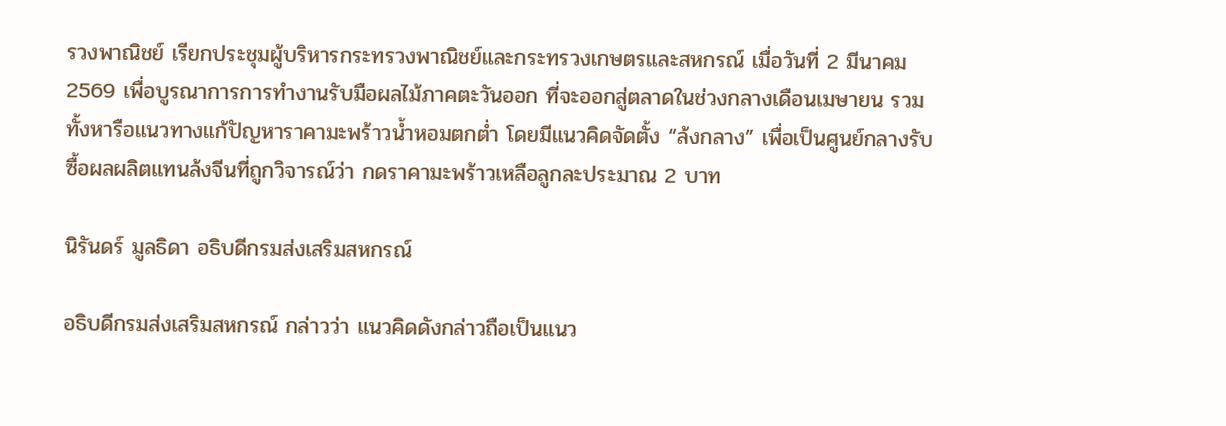รวงพาณิชย์ เรียกประชุมผู้บริหารกระทรวงพาณิชย์และกระทรวงเกษตรและสหกรณ์ เมื่อวันที่ 2 มีนาคม 2569 เพื่อบูรณาการการทำงานรับมือผลไม้ภาคตะวันออก ที่จะออกสู่ตลาดในช่วงกลางเดือนเมษายน รวมทั้งหารือแนวทางแก้ปัญหาราคามะพร้าวน้ำหอมตกต่ำ โดยมีแนวคิดจัดตั้ง “ล้งกลาง” เพื่อเป็นศูนย์กลางรับซื้อผลผลิตแทนล้งจีนที่ถูกวิจารณ์ว่า กดราคามะพร้าวเหลือลูกละประมาณ 2 บาท

นิรันดร์ มูลธิดา อธิบดีกรมส่งเสริมสหกรณ์

อธิบดีกรมส่งเสริมสหกรณ์ กล่าวว่า แนวคิดดังกล่าวถือเป็นแนว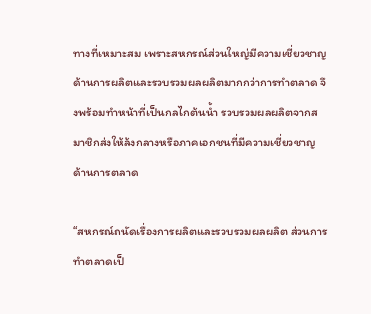ทางที่เหมาะสม เพราะสหกรณ์ส่วนใหญ่มีความเชี่ยวชาญด้านการผลิตและรวบรวมผลผลิตมากกว่าการทำตลาด จึงพร้อมทำหน้าที่เป็นกลไกต้นน้ำ รวบรวมผลผลิตจากสมาชิกส่งให้ล้งกลางหรือภาคเอกชนที่มีความเชี่ยวชาญด้านการตลาด

“สหกรณ์ถนัดเรื่องการผลิตและรวบรวมผลผลิต ส่วนการทำตลาดเป็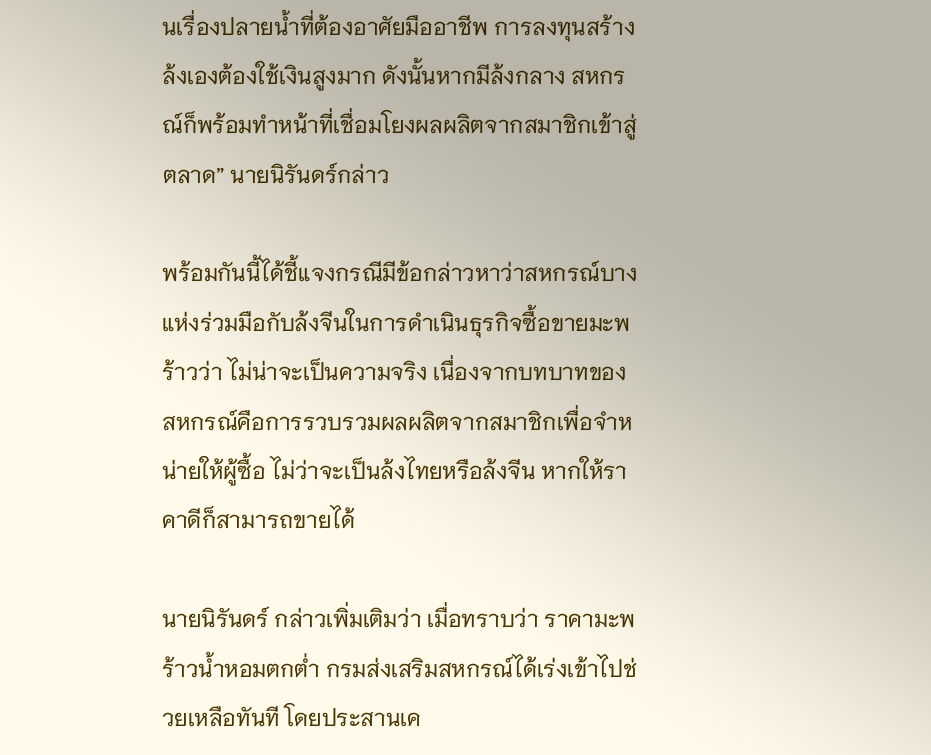นเรื่องปลายน้ำที่ต้องอาศัยมืออาชีพ การลงทุนสร้างล้งเองต้องใช้เงินสูงมาก ดังนั้นหากมีล้งกลาง สหกรณ์ก็พร้อมทำหน้าที่เชื่อมโยงผลผลิตจากสมาชิกเข้าสู่ตลาด” นายนิรันดร์กล่าว

พร้อมกันนี้ได้ชี้แจงกรณีมีข้อกล่าวหาว่าสหกรณ์บางแห่งร่วมมือกับล้งจีนในการดำเนินธุรกิจซื้อขายมะพร้าวว่า ไม่น่าจะเป็นความจริง เนื่องจากบทบาทของสหกรณ์คือการรวบรวมผลผลิตจากสมาชิกเพื่อจำหน่ายให้ผู้ซื้อ ไม่ว่าจะเป็นล้งไทยหรือล้งจีน หากให้ราคาดีก็สามารถขายได้

นายนิรันดร์ กล่าวเพิ่มเติมว่า เมื่อทราบว่า ราคามะพร้าวน้ำหอมตกต่ำ กรมส่งเสริมสหกรณ์ได้เร่งเข้าไปช่วยเหลือทันที โดยประสานเค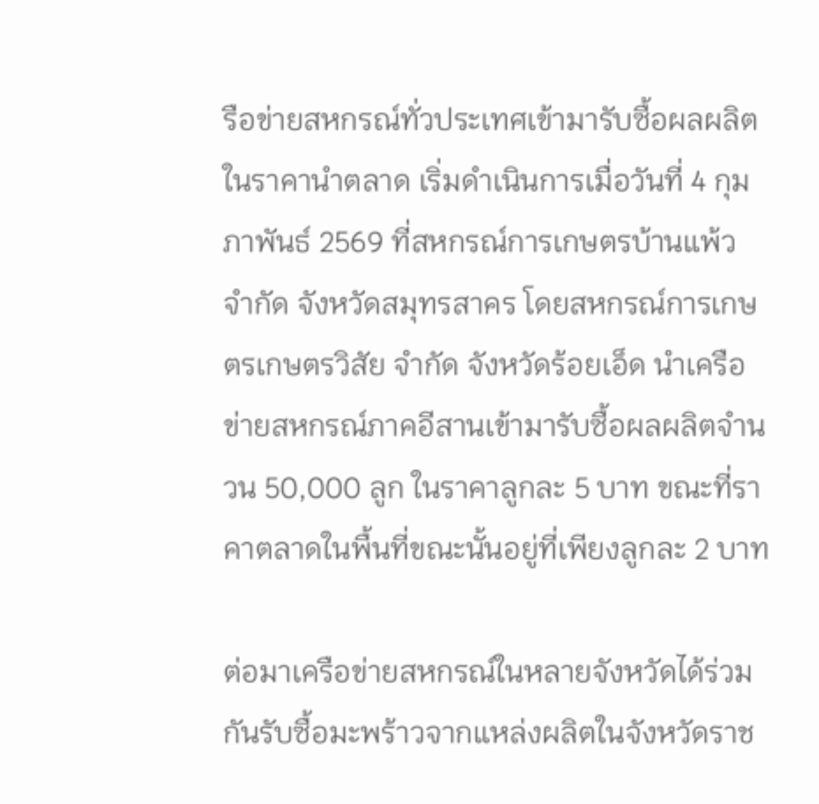รือข่ายสหกรณ์ทั่วประเทศเข้ามารับซื้อผลผลิตในราคานำตลาด เริ่มดำเนินการเมื่อวันที่ 4 กุมภาพันธ์ 2569 ที่สหกรณ์การเกษตรบ้านแพ้ว จำกัด จังหวัดสมุทรสาคร โดยสหกรณ์การเกษตรเกษตรวิสัย จำกัด จังหวัดร้อยเอ็ด นำเครือข่ายสหกรณ์ภาคอีสานเข้ามารับซื้อผลผลิตจำนวน 50,000 ลูก ในราคาลูกละ 5 บาท ขณะที่ราคาตลาดในพื้นที่ขณะนั้นอยู่ที่เพียงลูกละ 2 บาท

ต่อมาเครือข่ายสหกรณ์ในหลายจังหวัดได้ร่วมกันรับซื้อมะพร้าวจากแหล่งผลิตในจังหวัดราช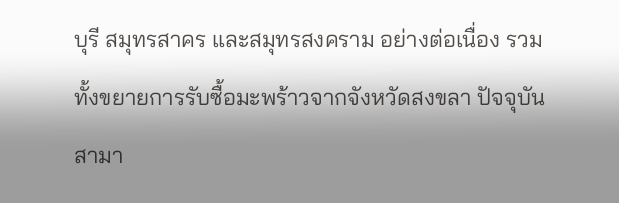บุรี สมุทรสาคร และสมุทรสงคราม อย่างต่อเนื่อง รวมทั้งขยายการรับซื้อมะพร้าวจากจังหวัดสงขลา ปัจจุบันสามา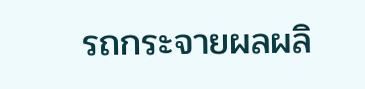รถกระจายผลผลิ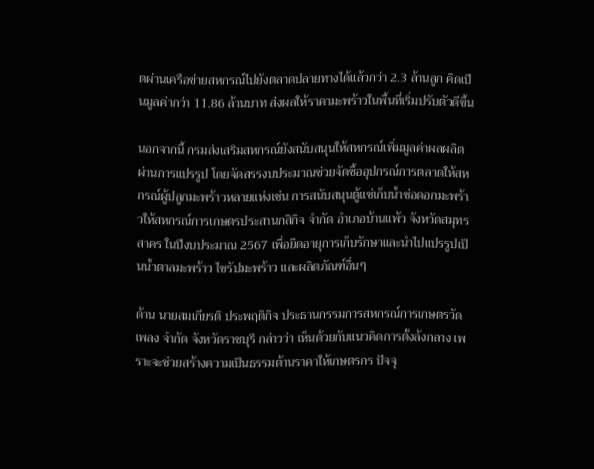ตผ่านเครือข่ายสหกรณ์ไปยังตลาดปลายทางได้แล้วกว่า 2.3 ล้านลูก คิดเป็นมูลค่ากว่า 11.86 ล้านบาท ส่งผลให้ราคามะพร้าวในพื้นที่เริ่มปรับตัวดีขึ้น

นอกจากนี้ กรมส่งเสริมสหกรณ์ยังสนับสนุนให้สหกรณ์เพิ่มมูลค่าผลผลิตผ่านการแปรรูป โดยจัดสรรงบประมาณช่วยจัดซื้ออุปกรณ์การตลาดให้สหกรณ์ผู้ปลูกมะพร้าวหลายแห่งเช่น การสนับสนุนตู้แช่เก็บน้ำช่อดอกมะพร้าวให้สหกรณ์การเกษตรประสานกสิกิจ จำกัด อำเภอบ้านแพ้ว จังหวัดสมุทรสาคร ในปีงบประมาณ 2567 เพื่อยืดอายุการเก็บรักษาและนำไปแปรรูปเป็นน้ำตาลมะพร้าว ไซรัปมะพร้าว และผลิตภัณฑ์อื่นๆ

ด้าน นายสมเกียรติ ประพฤติกิจ ประธานกรรมการสหกรณ์การเกษตรวัดเพลง จำกัด จังหวัดราชบุรี กล่าวว่า เห็นด้วยกับแนวคิดการตั้งล้งกลาง เพราะจะช่วยสร้างความเป็นธรรมด้านราคาให้เกษตรกร ปัจจุ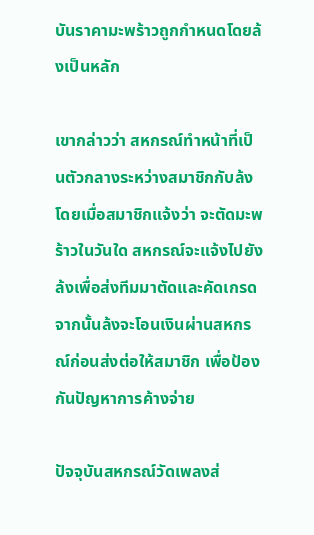บันราคามะพร้าวถูกกำหนดโดยล้งเป็นหลัก

เขากล่าวว่า สหกรณ์ทำหน้าที่เป็นตัวกลางระหว่างสมาชิกกับล้ง โดยเมื่อสมาชิกแจ้งว่า จะตัดมะพร้าวในวันใด สหกรณ์จะแจ้งไปยังล้งเพื่อส่งทีมมาตัดและคัดเกรด จากนั้นล้งจะโอนเงินผ่านสหกรณ์ก่อนส่งต่อให้สมาชิก เพื่อป้องกันปัญหาการค้างจ่าย

ปัจจุบันสหกรณ์วัดเพลงส่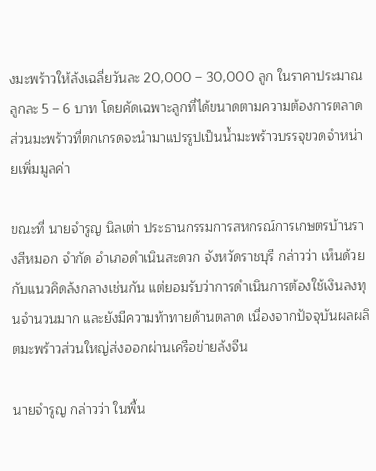งมะพร้าวให้ล้งเฉลี่ยวันละ 20,000 – 30,000 ลูก ในราคาประมาณลูกละ 5 – 6 บาท โดยคัดเฉพาะลูกที่ได้ขนาดตามความต้องการตลาด ส่วนมะพร้าวที่ตกเกรดจะนำมาแปรรูปเป็นน้ำมะพร้าวบรรจุขวดจำหน่ายเพิ่มมูลค่า

ขณะที่ นายจำรูญ นิลเต่า ประธานกรรมการสหกรณ์การเกษตรบ้านรางสีหมอก จำกัด อำเภอดำเนินสะดวก จังหวัดราชบุรี กล่าวว่า เห็นด้วยกับแนวคิดล้งกลางเช่นกัน แต่ยอมรับว่าการดำเนินการต้องใช้เงินลงทุนจำนวนมาก และยังมีความท้าทายด้านตลาด เนื่องจากปัจจุบันผลผลิตมะพร้าวส่วนใหญ่ส่งออกผ่านเครือข่ายล้งจีน

นายจำรูญ กล่าวว่า ในพื้น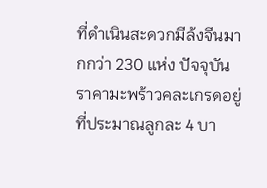ที่ดำเนินสะดวกมีล้งจีนมากกว่า 230 แห่ง ปัจจุบันราคามะพร้าวคละเกรดอยู่ที่ประมาณลูกละ 4 บา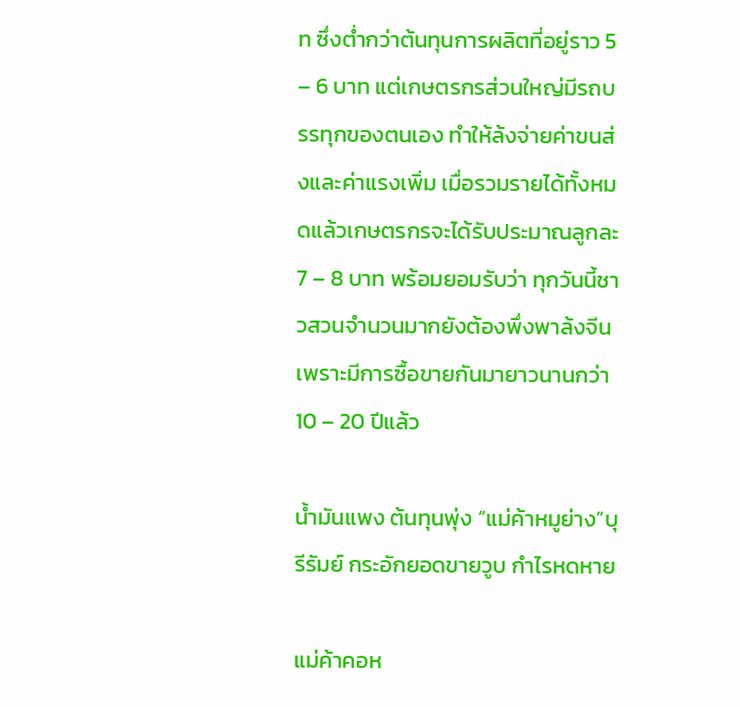ท ซึ่งต่ำกว่าต้นทุนการผลิตที่อยู่ราว 5 – 6 บาท แต่เกษตรกรส่วนใหญ่มีรถบรรทุกของตนเอง ทำให้ล้งจ่ายค่าขนส่งและค่าแรงเพิ่ม เมื่อรวมรายได้ทั้งหมดแล้วเกษตรกรจะได้รับประมาณลูกละ 7 – 8 บาท พร้อมยอมรับว่า ทุกวันนี้ชาวสวนจำนวนมากยังต้องพึ่งพาล้งจีน เพราะมีการซื้อขายกันมายาวนานกว่า 10 – 20 ปีแล้ว

น้ำมันแพง ต้นทุนพุ่ง “แม่ค้าหมูย่าง”บุรีรัมย์ กระอักยอดขายวูบ กำไรหดหาย

แม่ค้าคอห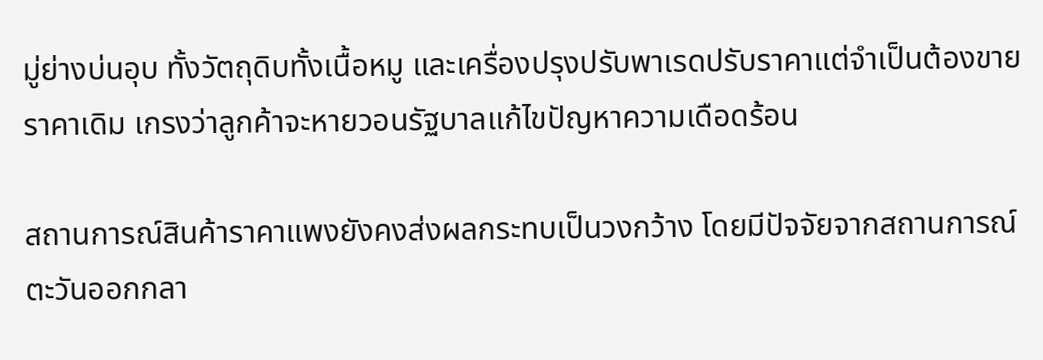มู่ย่างบ่นอุบ ทั้งวัตถุดิบทั้งเนื้อหมู และเครื่องปรุงปรับพาเรดปรับราคาแต่จำเป็นต้องขายราคาเดิม เกรงว่าลูกค้าจะหายวอนรัฐบาลแก้ไขปัญหาความเดือดร้อน

สถานการณ์สินค้าราคาแพงยังคงส่งผลกระทบเป็นวงกว้าง โดยมีปัจจัยจากสถานการณ์ตะวันออกกลา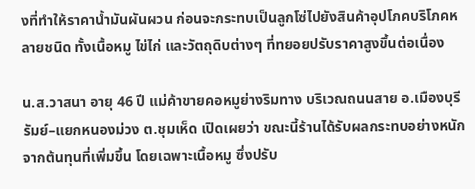งที่ทำให้ราคาน้ำมันผันผวน ก่อนจะกระทบเป็นลูกโซ่ไปยังสินค้าอุปโภคบริโภคหลายชนิด ทั้งเนื้อหมู ไข่ไก่ และวัตถุดิบต่างๆ ที่ทยอยปรับราคาสูงขึ้นต่อเนื่อง

น.ส.วาสนา อายุ 46 ปี แม่ค้าขายคอหมูย่างริมทาง บริเวณถนนสาย อ.เมืองบุรีรัมย์–แยกหนองม่วง ต.ชุมเห็ด เปิดเผยว่า ขณะนี้ร้านได้รับผลกระทบอย่างหนักจากต้นทุนที่เพิ่มขึ้น โดยเฉพาะเนื้อหมู ซึ่งปรับ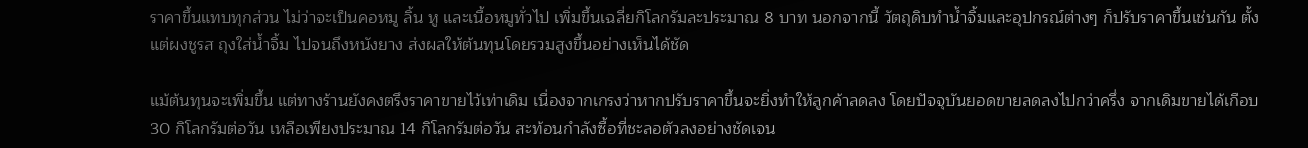ราคาขึ้นแทบทุกส่วน ไม่ว่าจะเป็นคอหมู ลิ้น หู และเนื้อหมูทั่วไป เพิ่มขึ้นเฉลี่ยกิโลกรัมละประมาณ 8 บาท นอกจากนี้ วัตถุดิบทำน้ำจิ้มและอุปกรณ์ต่างๆ ก็ปรับราคาขึ้นเช่นกัน ตั้งแต่ผงชูรส ถุงใส่น้ำจิ้ม ไปจนถึงหนังยาง ส่งผลให้ต้นทุนโดยรวมสูงขึ้นอย่างเห็นได้ชัด

แม้ต้นทุนจะเพิ่มขึ้น แต่ทางร้านยังคงตรึงราคาขายไว้เท่าเดิม เนื่องจากเกรงว่าหากปรับราคาขึ้นจะยิ่งทำให้ลูกค้าลดลง โดยปัจจุบันยอดขายลดลงไปกว่าครึ่ง จากเดิมขายได้เกือบ 30 กิโลกรัมต่อวัน เหลือเพียงประมาณ 14 กิโลกรัมต่อวัน สะท้อนกำลังซื้อที่ชะลอตัวลงอย่างชัดเจน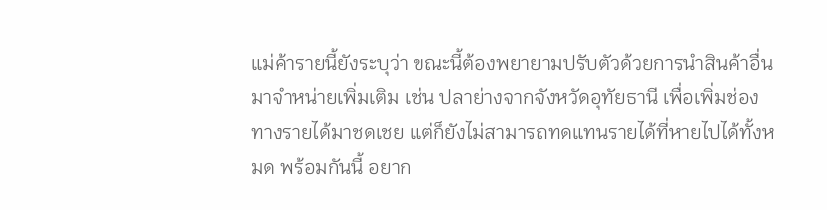แม่ค้ารายนี้ยังระบุว่า ขณะนี้ต้องพยายามปรับตัวด้วยการนำสินค้าอื่นมาจำหน่ายเพิ่มเติม เช่น ปลาย่างจากจังหวัดอุทัยธานี เพื่อเพิ่มช่องทางรายได้มาชดเชย แต่ก็ยังไม่สามารถทดแทนรายได้ที่หายไปได้ทั้งหมด พร้อมกันนี้ อยาก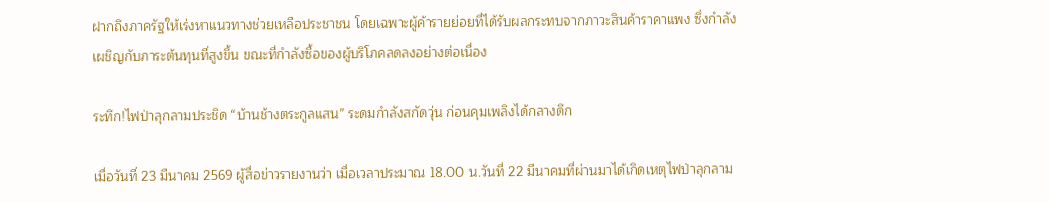ฝากถึงภาครัฐให้เร่งหาแนวทางช่วยเหลือประชาชน โดยเฉพาะผู้ค้ารายย่อยที่ได้รับผลกระทบจากภาวะสินค้าราคาแพง ซึ่งกำลังเผชิญกับภาระต้นทุนที่สูงขึ้น ขณะที่กำลังซื้อของผู้บริโภคลดลงอย่างต่อเนื่อง

ระทึก!ไฟป่าลุกลามประชิด “บ้านช้างตระกูลแสน” ระดมกำลังสกัดวุ่น ก่อนคุมเพลิงได้กลางดึก

เมื่อวันที่ 23 มีนาคม 2569 ผู้สื่อข่าวรายงานว่า เมื่อเวลาประมาณ 18.00 น.วันที่ 22 มีนาคมที่ผ่านมาได้เกิดเหตุไฟป่าลุกลาม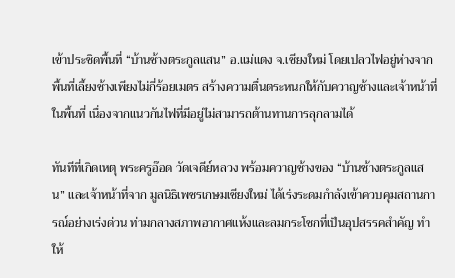เข้าประชิดพื้นที่ “บ้านช้างตระกูลแสน” อ.แม่แตง จ.เชียงใหม่ โดยเปลวไฟอยู่ห่างจากพื้นที่เลี้ยงช้างเพียงไม่กี่ร้อยเมตร สร้างความตื่นตระหนกให้กับควาญช้างและเจ้าหน้าที่ในพื้นที่ เนื่องจากแนวกันไฟที่มีอยู่ไม่สามารถต้านทานการลุกลามได้

ทันทีที่เกิดเหตุ พระครูอ๊อด วัดเจดีย์หลวง พร้อมควาญช้างของ “บ้านช้างตระกูลแสน” และเจ้าหน้าที่จาก มูลนิธิเพชรเกษมเชียงใหม่ ได้เร่งระดมกำลังเข้าควบคุมสถานการณ์อย่างเร่งด่วน ท่ามกลางสภาพอากาศแห้งและลมกระโชกที่เป็นอุปสรรคสำคัญ ทำให้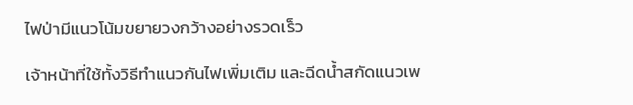ไฟป่ามีแนวโน้มขยายวงกว้างอย่างรวดเร็ว

เจ้าหน้าที่ใช้ทั้งวิธีทำแนวกันไฟเพิ่มเติม และฉีดน้ำสกัดแนวเพ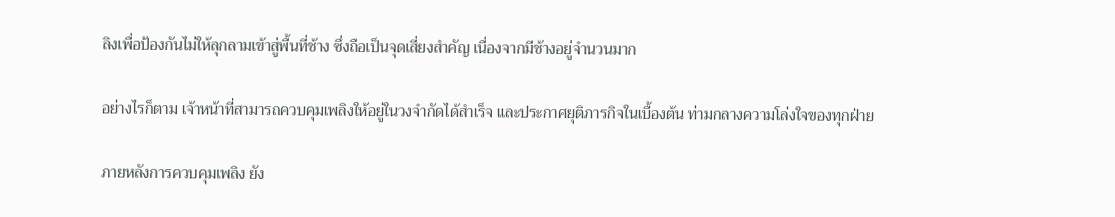ลิงเพื่อป้องกันไม่ให้ลุกลามเข้าสู่พื้นที่ช้าง ซึ่งถือเป็นจุดเสี่ยงสำคัญ เนื่องจากมีช้างอยู่จำนวนมาก

อย่างไรก็ตาม เจ้าหน้าที่สามารถควบคุมเพลิงให้อยู่ในวงจำกัดได้สำเร็จ และประกาศยุติภารกิจในเบื้องต้น ท่ามกลางความโล่งใจของทุกฝ่าย

ภายหลังการควบคุมเพลิง ยัง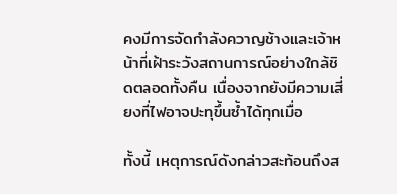คงมีการจัดกำลังควาญช้างและเจ้าหน้าที่เฝ้าระวังสถานการณ์อย่างใกล้ชิดตลอดทั้งคืน เนื่องจากยังมีความเสี่ยงที่ไฟอาจปะทุขึ้นซ้ำได้ทุกเมื่อ

ทั้งนี้ เหตุการณ์ดังกล่าวสะท้อนถึงส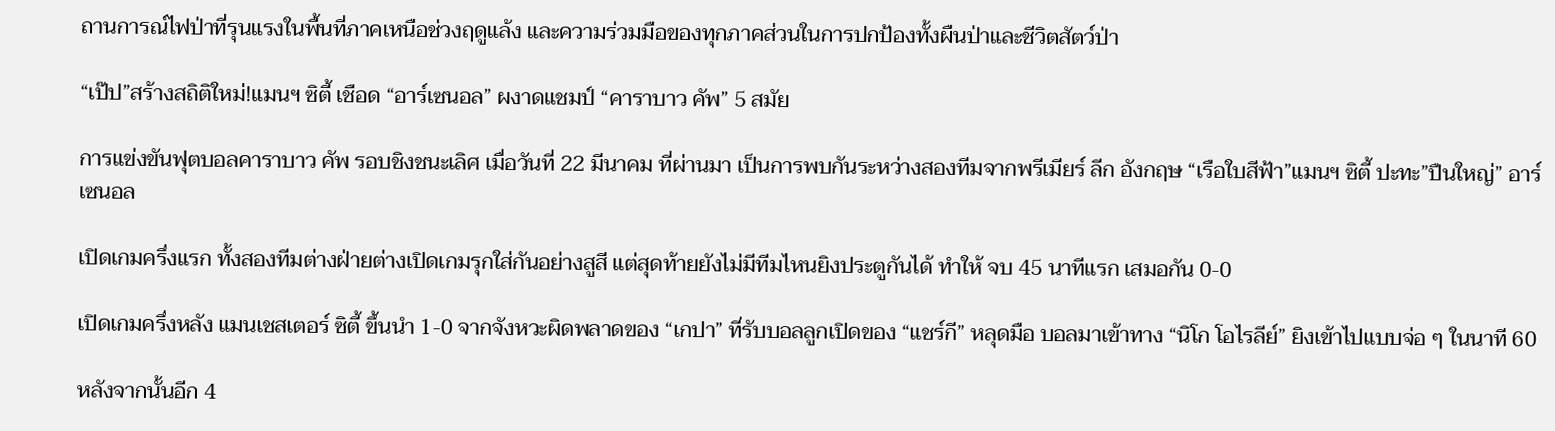ถานการณ์ไฟป่าที่รุนแรงในพื้นที่ภาคเหนือช่วงฤดูแล้ง และความร่วมมือของทุกภาคส่วนในการปกป้องทั้งผืนป่าและชีวิตสัตว์ป่า

“เป๊ป”สร้างสถิติใหม่!แมนฯ ซิตี้ เชือด “อาร์เซนอล” ผงาดแชมป์ “คาราบาว คัพ” 5 สมัย

การแข่งขันฟุตบอลคาราบาว คัพ รอบชิงชนะเลิศ เมื่อวันที่ 22 มีนาคม ที่ผ่านมา เป็นการพบกันระหว่างสองทีมจากพรีเมียร์ ลีก อังกฤษ “เรือใบสีฟ้า”แมนฯ ซิตี้ ปะทะ”ปืนใหญ่” อาร์เซนอล

เปิดเกมครึ่งแรก ทั้งสองทีมต่างฝ่ายต่างเปิดเกมรุกใส่กันอย่างสูสี แต่สุดท้ายยังไม่มีทีมไหนยิงประตูกันได้ ทำให้ จบ 45 นาทีแรก เสมอกัน 0-0

เปิดเกมครึ่งหลัง แมนเชสเตอร์ ซิตี้ ขึ้นนำ 1-0 จากจังหวะผิดพลาดของ “เกปา” ที่รับบอลลูกเปิดของ “แชร์กี” หลุดมือ บอลมาเข้าทาง “นิโก โอไรลีย์” ยิงเข้าไปแบบจ่อ ๆ ในนาที 60

หลังจากนั้นอีก 4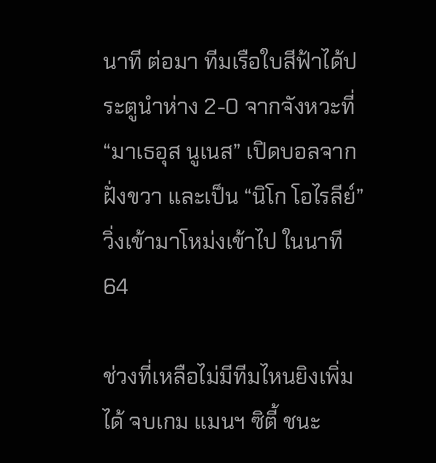นาที ต่อมา ทีมเรือใบสีฟ้าได้ประตูนำห่าง 2-0 จากจังหวะที่ “มาเธอุส นูเนส” เปิดบอลจากฝั่งขวา และเป็น “นิโก โอไรลีย์” วิ่งเข้ามาโหม่งเข้าไป ในนาที 64

ช่วงที่เหลือไม่มีทีมไหนยิงเพิ่มได้ จบเกม แมนฯ ซิตี้ ชนะ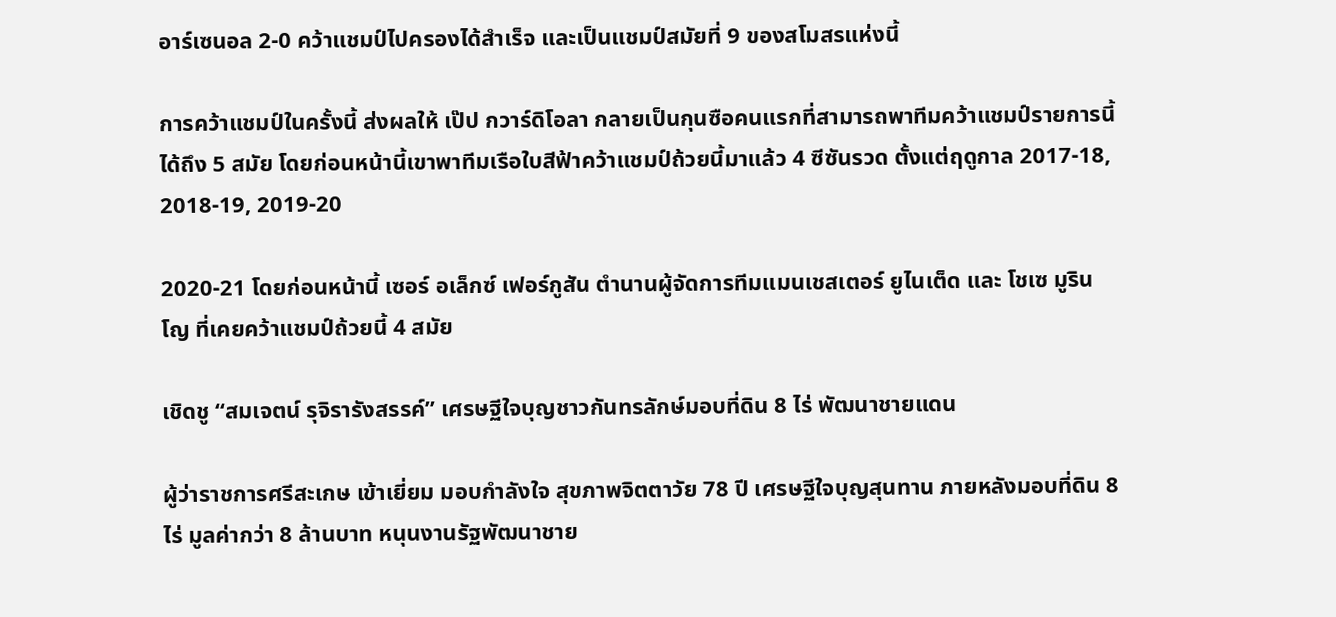อาร์เซนอล 2-0 คว้าแชมป์ไปครองได้สำเร็จ และเป็นแชมป์สมัยที่ 9 ของสโมสรแห่งนี้

การคว้าแชมป์ในครั้งนี้ ส่งผลให้ เป๊ป กวาร์ดิโอลา กลายเป็นกุนซือคนแรกที่สามารถพาทีมคว้าแชมป์รายการนี้ได้ถึง 5 สมัย โดยก่อนหน้านี้เขาพาทีมเรือใบสีฟ้าคว้าแชมป์ถ้วยนี้มาแล้ว 4 ซีซันรวด ตั้งแต่ฤดูกาล 2017-18, 2018-19, 2019-20

2020-21 โดยก่อนหน้านี้ เซอร์ อเล็กซ์ เฟอร์กูสัน ตำนานผู้จัดการทีมแมนเชสเตอร์ ยูไนเต็ด และ โชเซ มูรินโญ ที่เคยคว้าแชมป์ถ้วยนี้ 4 สมัย

เชิดชู “สมเจตน์ รุจิรารังสรรค์” เศรษฐีใจบุญชาวกันทรลักษ์มอบที่ดิน 8 ไร่ พัฒนาชายแดน

ผู้ว่าราชการศรีสะเกษ เข้าเยี่ยม มอบกำลังใจ สุขภาพจิตตาวัย 78 ปี เศรษฐีใจบุญสุนทาน ภายหลังมอบที่ดิน 8 ไร่ มูลค่ากว่า 8 ล้านบาท หนุนงานรัฐพัฒนาชาย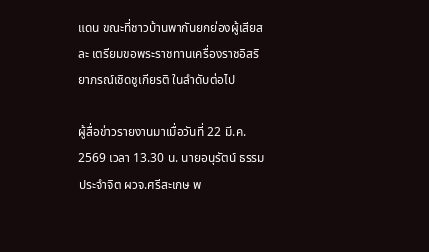แดน ขณะที่ชาวบ้านพากันยกย่องผู้เสียสละ เตรียมขอพระราชทานเครื่องราชอิสริยาภรณ์เชิดชูเกียรติ ในลำดับต่อไป

ผู้สื่อข่าวรายงานมาเมื่อวันที่ 22 มี.ค. 2569 เวลา 13.30 น. นายอนุรัตน์ ธรรมประจำจิต ผวจ.ศรีสะเกษ พ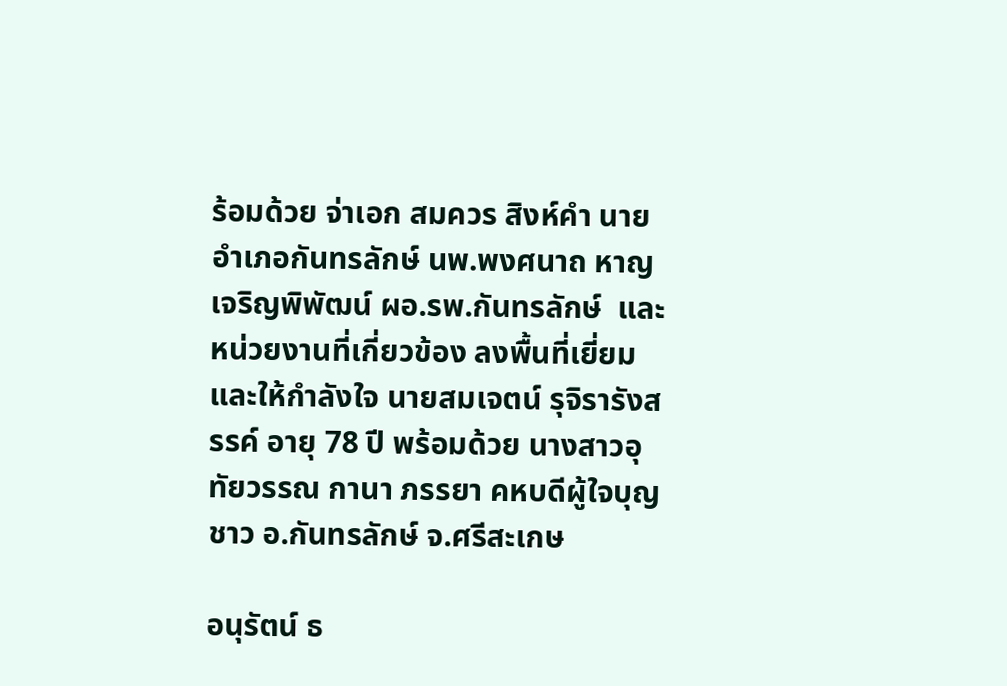ร้อมด้วย จ่าเอก สมควร สิงห์คำ นายอำเภอกันทรลักษ์ นพ.พงศนาถ หาญเจริญพิพัฒน์ ผอ.รพ.กันทรลักษ์  และหน่วยงานที่เกี่ยวข้อง ลงพื้นที่เยี่ยมและให้กำลังใจ นายสมเจตน์ รุจิรารังสรรค์ อายุ 78 ปี พร้อมด้วย นางสาวอุทัยวรรณ กานา ภรรยา คหบดีผู้ใจบุญ ชาว อ.กันทรลักษ์ จ.ศรีสะเกษ

อนุรัตน์ ธ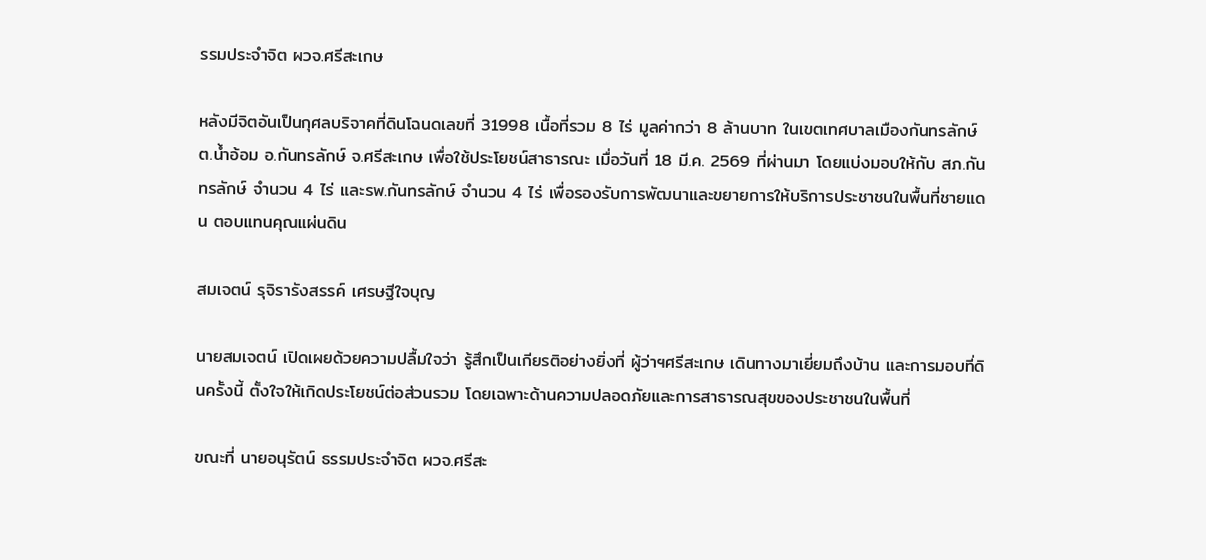รรมประจำจิต ผวจ.ศรีสะเกษ

หลังมีจิตอันเป็นกุศลบริจาคที่ดินโฉนดเลขที่ 31998 เนื้อที่รวม 8 ไร่ มูลค่ากว่า 8 ล้านบาท ในเขตเทศบาลเมืองกันทรลักษ์ ต.น้ำอ้อม อ.กันทรลักษ์ จ.ศรีสะเกษ เพื่อใช้ประโยชน์สาธารณะ เมื่อวันที่ 18 มี.ค. 2569 ที่ผ่านมา โดยแบ่งมอบให้กับ สภ.กันทรลักษ์ จำนวน 4 ไร่ และรพ.กันทรลักษ์ จำนวน 4 ไร่ เพื่อรองรับการพัฒนาและขยายการให้บริการประชาชนในพื้นที่ชายแดน ตอบแทนคุณแผ่นดิน

สมเจตน์ รุจิรารังสรรค์ เศรษฐีใจบุญ

นายสมเจตน์ เปิดเผยด้วยความปลื้มใจว่า รู้สึกเป็นเกียรติอย่างยิ่งที่ ผู้ว่าฯศรีสะเกษ เดินทางมาเยี่ยมถึงบ้าน และการมอบที่ดินครั้งนี้ ตั้งใจให้เกิดประโยชน์ต่อส่วนรวม โดยเฉพาะด้านความปลอดภัยและการสาธารณสุขของประชาชนในพื้นที่

ขณะที่ นายอนุรัตน์ ธรรมประจำจิต ผวจ.ศรีสะ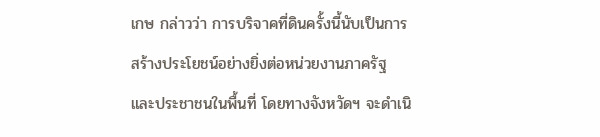เกษ กล่าวว่า การบริจาคที่ดินครั้งนี้นับเป็นการสร้างประโยชน์อย่างยิ่งต่อหน่วยงานภาครัฐ และประชาชนในพื้นที่ โดยทางจังหวัดฯ จะดำเนิ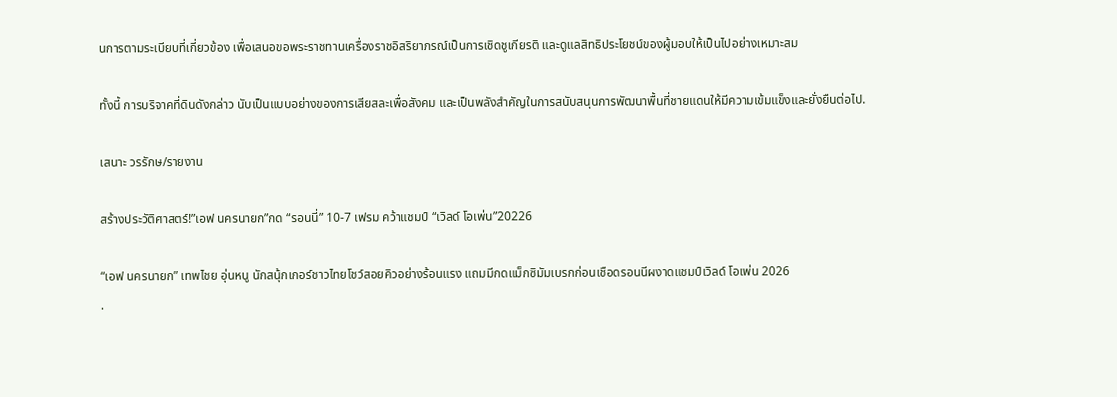นการตามระเบียบที่เกี่ยวข้อง เพื่อเสนอขอพระราชทานเครื่องราชอิสริยาภรณ์เป็นการเชิดชูเกียรติ และดูแลสิทธิประโยชน์ของผู้มอบให้เป็นไปอย่างเหมาะสม

ทั้งนี้ การบริจาคที่ดินดังกล่าว นับเป็นแบบอย่างของการเสียสละเพื่อสังคม และเป็นพลังสำคัญในการสนับสนุนการพัฒนาพื้นที่ชายแดนให้มีความเข้มแข็งและยั่งยืนต่อไป.

เสนาะ วรรักษ/รายงาน

สร้างประวัติศาสตร์!”เอฟ นครนายก”กด “รอนนี่” 10-7 เฟรม คว้าแชมป์ “เวิลด์ โอเพ่น”20226

“เอฟ นครนายก” เทพไชย อุ่นหนู นักสนุ้กเกอร์ชาวไทยโชว์สอยคิวอย่างร้อนแรง แถมมีกดแม็กซิมัมเบรกก่อนเชือดรอนนีผงาดแชมป์เวิลด์ โอเพ่น 2026
.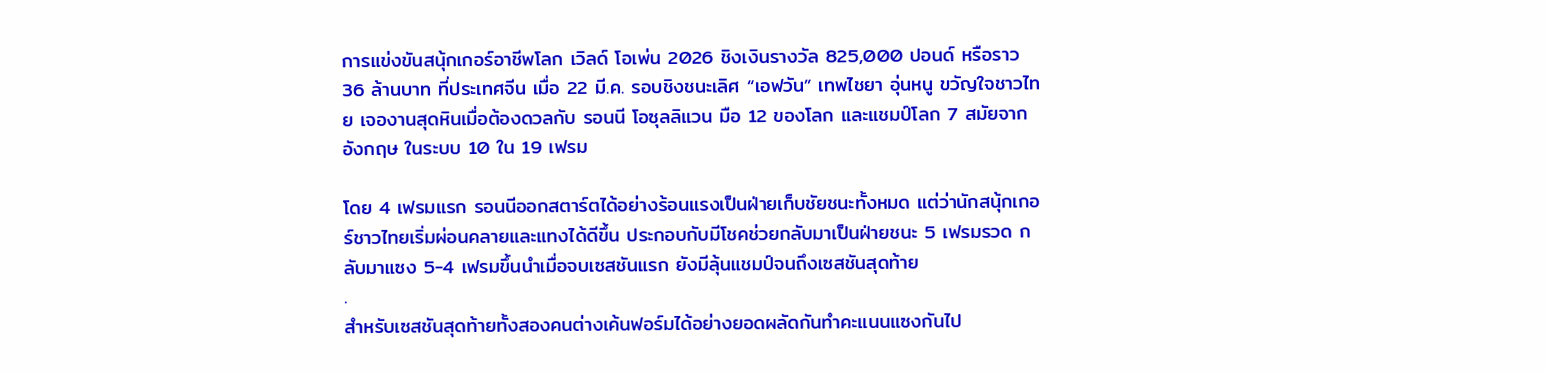การแข่งขันสนุ้กเกอร์อาชีพโลก เวิลด์ โอเพ่น 2026 ชิงเงินรางวัล 825,000 ปอนด์ หรือราว 36 ล้านบาท ที่ประเทศจีน เมื่อ 22 มี.ค. รอบชิงชนะเลิศ “เอฟวัน” เทพไชยา อุ่นหนู ขวัญใจชาวไทย เจองานสุดหินเมื่อต้องดวลกับ รอนนี โอซุลลิแวน มือ 12 ของโลก และแชมป์โลก 7 สมัยจากอังกฤษ ในระบบ 10 ใน 19 เฟรม

โดย 4 เฟรมแรก รอนนีออกสตาร์ตได้อย่างร้อนแรงเป็นฝ่ายเก็บชัยชนะทั้งหมด แต่ว่านักสนุ้กเกอร์ชาวไทยเริ่มผ่อนคลายและแทงได้ดีขึ้น ประกอบกับมีโชคช่วยกลับมาเป็นฝ่ายชนะ 5 เฟรมรวด กลับมาแซง 5-4 เฟรมขึ้นนำเมื่อจบเซสชันแรก ยังมีลุ้นแชมป์จนถึงเซสชันสุดท้าย
.
สำหรับเซสชันสุดท้ายทั้งสองคนต่างเค้นฟอร์มได้อย่างยอดผลัดกันทำคะแนนแซงกันไป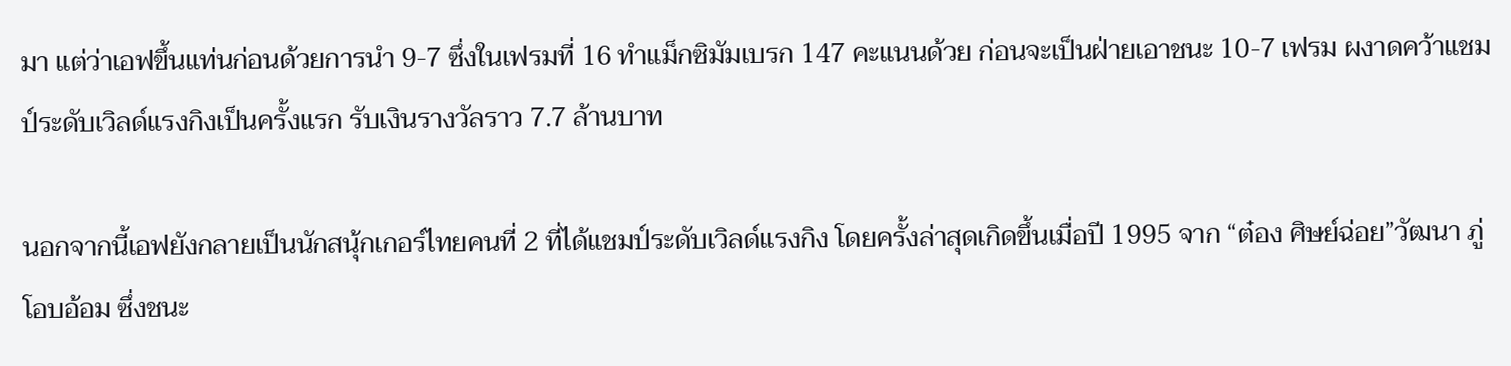มา แต่ว่าเอฟขึ้นแท่นก่อนด้วยการนำ 9-7 ซึ่งในเฟรมที่ 16 ทำแม็กซิมัมเบรก 147 คะแนนด้วย ก่อนจะเป็นฝ่ายเอาชนะ 10-7 เฟรม ผงาดคว้าแชมป์ระดับเวิลด์แรงกิงเป็นครั้งแรก รับเงินรางวัลราว 7.7 ล้านบาท

นอกจากนี้เอฟยังกลายเป็นนักสนุ้กเกอร์ไทยคนที่ 2 ที่ได้แชมป์ระดับเวิลด์แรงกิง โดยครั้งล่าสุดเกิดขึ้นเมื่อปี 1995 จาก “ต๋อง ศิษย์ฉ่อย”วัฒนา ภู่โอบอ้อม ซึ่งชนะ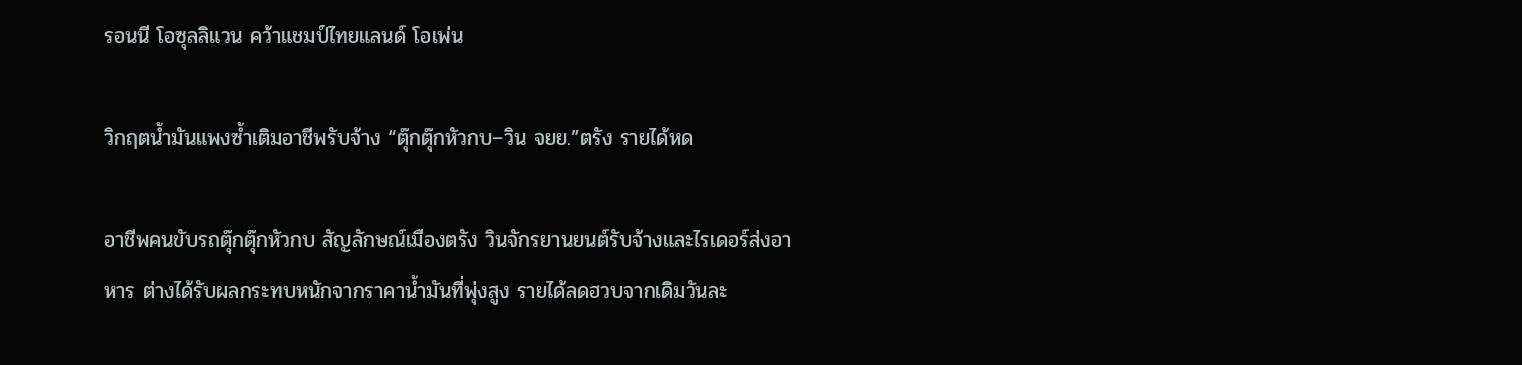รอนนี โอซุลลิแวน คว้าแชมป์ไทยแลนด์ โอเพ่น

วิกฤตน้ำมันแพงซ้ำเติมอาชีพรับจ้าง “ตุ๊กตุ๊กหัวกบ–วิน จยย.”ตรัง รายได้หด

อาชีพคนขับรถตุ๊กตุ๊กหัวกบ สัญลักษณ์เมืองตรัง วินจักรยานยนต์รับจ้างและไรเดอร์ส่งอาหาร ต่างได้รับผลกระทบหนักจากราคาน้ำมันที่พุ่งสูง รายได้ลดฮวบจากเดิมวันละ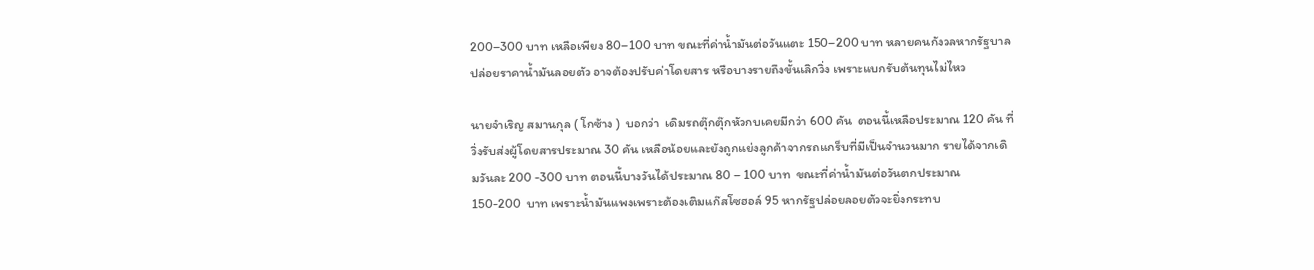200–300 บาท เหลือเพียง 80–100 บาท ขณะที่ค่าน้ำมันต่อวันแตะ 150–200 บาท หลายคนกังวลหากรัฐบาลปล่อยราคาน้ำมันลอยตัว อาจต้องปรับค่าโดยสาร หรือบางรายถึงขั้นเลิกวิ่ง เพราะแบกรับต้นทุนไม่ไหว

นายจำเริญ สมานกุล ( โกซ้าง )  บอกว่า  เดิมรถตุ๊กตุ๊กหัวกบเคยมีกว่า 600 คัน  ตอนนี้เหลือประมาณ 120 คัน ที่วิ่งรับส่งผู้โดยสารประมาณ 30 คัน เหลือน้อยและยังถูกแย่งลูกค้าจากรถแกร็บที่มีเป็นจำนวนมาก รายได้จากเดิมวันละ 200 -300 บาท ตอนนี้บางวันได้ประมาณ 80 – 100 บาท  ขณะที่ค่าน้ำมันต่อวันตกประมาณ  150-200  บาท เพราะน้ำมันแพงเพราะต้องเติมแก๊สโซฮอล์ 95 หากรัฐปล่อยลอยตัวจะยิ่งกระทบ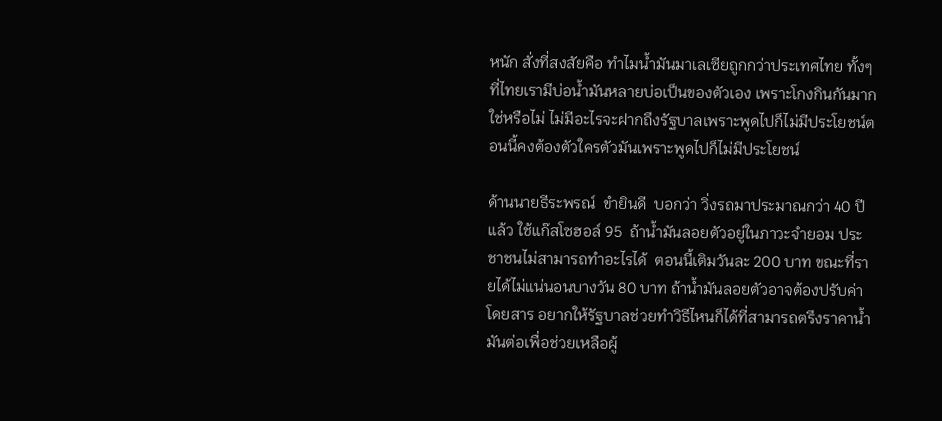หนัก สั่งที่สงสัยคือ ทำไมน้ำมันมาเลเซียถูกกว่าประเทศไทย ทั้งๆที่ไทยเรามีบ่อน้ำมันหลายบ่อเป็นของตัวเอง เพราะโกงกินกันมากใช่หรือไม่ ไม่มีอะไรจะฝากถึงรัฐบาลเพราะพูดไปก็ไม่มีประโยชน์ตอนนี้คงต้องตัวใครตัวมันเพราะพูดไปก็ไม่มีประโยชน์

ด้านนายธีระพรณ์  ขำยินดี  บอกว่า วิ่งรถมาประมาณกว่า 40 ปีแล้ว ใช้แก๊สโซฮอล์ 95  ถ้าน้ำมันลอยตัวอยู่ในภาวะจำยอม ประชาชนไม่สามารถทำอะไรได้  ตอนนี้เติมวันละ 200 บาท ขณะที่รายได้ไม่แน่นอนบางวัน 80 บาท ถ้าน้ำมันลอยตัวอาจต้องปรับค่าโดยสาร อยากให้รัฐบาลช่วยทำวิธีไหนก็ได้ที่สามารถตรึงราคาน้ำมันต่อเพื่อช่วยเหลือผู้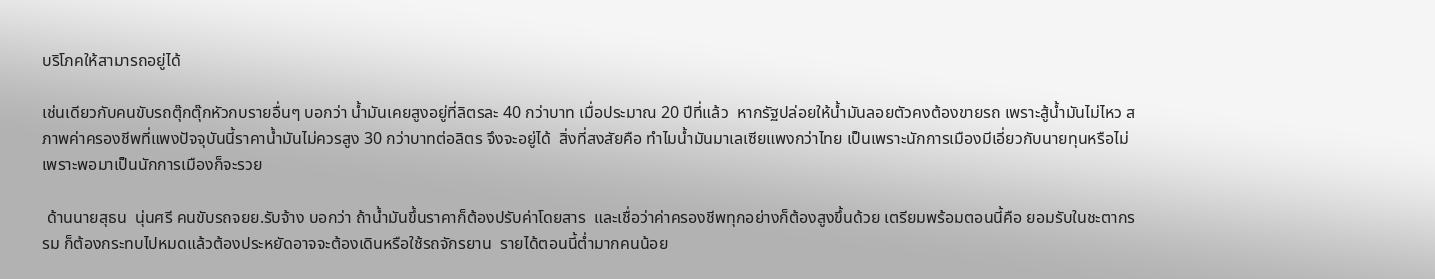บริโภคให้สามารถอยู่ได้

เช่นเดียวกับคนขับรถตุ๊กตุ๊กหัวกบรายอื่นๆ บอกว่า น้ำมันเคยสูงอยู่ที่ลิตรละ 40 กว่าบาท เมื่อประมาณ 20 ปีที่แล้ว  หากรัฐปล่อยให้น้ำมันลอยตัวคงต้องขายรถ เพราะสู้น้ำมันไม่ไหว สภาพค่าครองชีพที่แพงปัจจุบันนี้ราคาน้ำมันไม่ควรสูง 30 กว่าบาทต่อลิตร จึงจะอยู่ได้  สิ่งที่สงสัยคือ ทำไมน้ำมันมาเลเซียแพงกว่าไทย เป็นเพราะนักการเมืองมีเอี่ยวกับนายทุนหรือไม่ เพราะพอมาเป็นนักการเมืองก็จะรวย

 ด้านนายสุธน  นุ่นศรี คนขับรถจยย.รับจ้าง บอกว่า ถ้าน้ำมันขึ้นราคาก็ต้องปรับค่าโดยสาร  และเชื่อว่าค่าครองชีพทุกอย่างก็ต้องสูงขึ้นด้วย เตรียมพร้อมตอนนี้คือ ยอมรับในชะตากรรม ก็ต้องกระทบไปหมดแล้วต้องประหยัดอาจจะต้องเดินหรือใช้รถจักรยาน  รายได้ตอนนี้ต่ำมากคนน้อย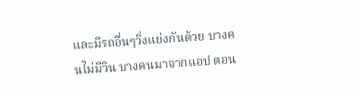และมีรถอื่นๆวิ่งแย่งกันด้วย บางคนไม่มีวิน บางคนมาจากแอป ตอน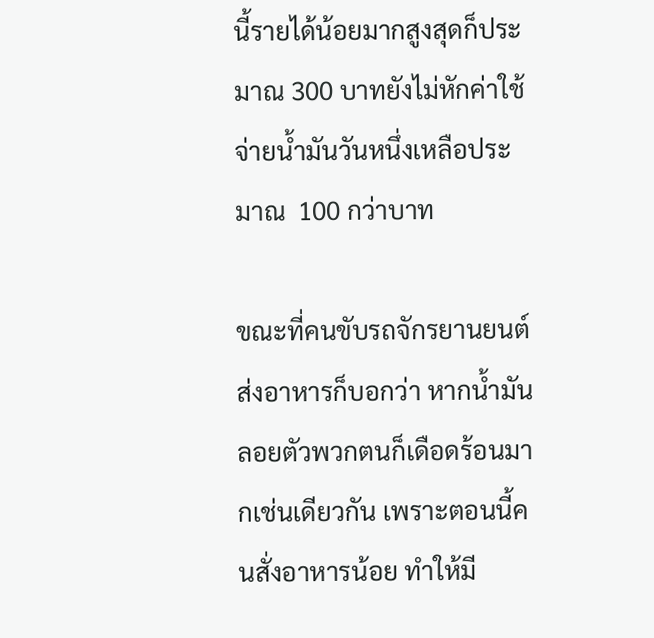นี้รายได้น้อยมากสูงสุดก็ประมาณ 300 บาทยังไม่หักค่าใช้จ่ายน้ำมันวันหนึ่งเหลือประมาณ  100 กว่าบาท

ขณะที่คนขับรถจักรยานยนต์ส่งอาหารก็บอกว่า หากน้ำมันลอยตัวพวกตนก็เดือดร้อนมากเช่นเดียวกัน เพราะตอนนี้คนสั่งอาหารน้อย ทำให้มี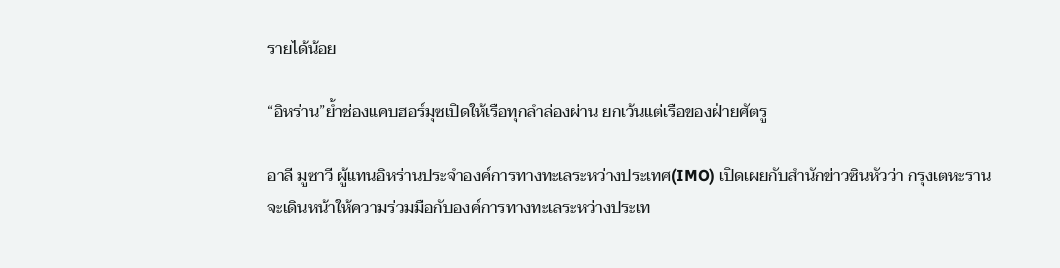รายได้น้อย

“อิหร่าน”ย้ำช่องแคบฮอร์มุซเปิดให้เรือทุกลำล่องผ่าน ยกเว้นแต่เรือของฝ่ายศัตรู

อาลี มูซาวี ผู้แทนอิหร่านประจำองค์การทางทะเลระหว่างประเทศ(IMO) เปิดเผยกับสำนักข่าวซินหัวว่า กรุงเตหะราน จะเดินหน้าให้ความร่วมมือกับองค์การทางทะเลระหว่างประเท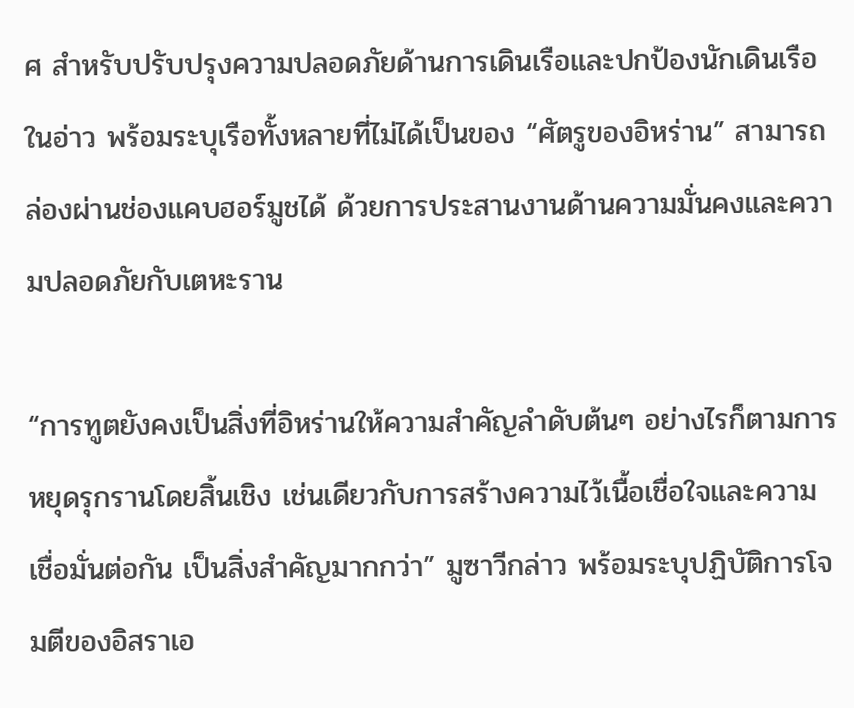ศ สำหรับปรับปรุงความปลอดภัยด้านการเดินเรือและปกป้องนักเดินเรือในอ่าว พร้อมระบุเรือทั้งหลายที่ไม่ได้เป็นของ “ศัตรูของอิหร่าน” สามารถล่องผ่านช่องแคบฮอร์มูชได้ ด้วยการประสานงานด้านความมั่นคงและความปลอดภัยกับเตหะราน

“การทูตยังคงเป็นสิ่งที่อิหร่านให้ความสำคัญลำดับต้นๆ อย่างไรก็ตามการหยุดรุกรานโดยสิ้นเชิง เช่นเดียวกับการสร้างความไว้เนื้อเชื่อใจและความเชื่อมั่นต่อกัน เป็นสิ่งสำคัญมากกว่า” มูซาวีกล่าว พร้อมระบุปฏิบัติการโจมตีของอิสราเอ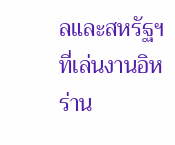ลและสหรัฐฯ ที่เล่นงานอิหร่าน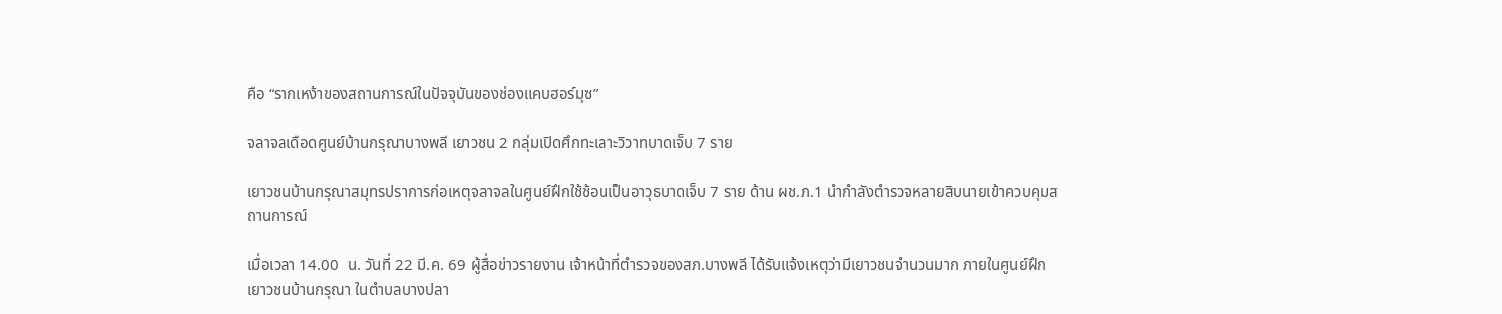คือ “รากเหง้าของสถานการณ์ในปัจจุบันของช่องแคบฮอร์มุซ”

จลาจลเดือดศูนย์บ้านกรุณาบางพลี เยาวชน 2 กลุ่มเปิดศึกทะเลาะวิวาทบาดเจ็บ 7 ราย

เยาวชนบ้านกรุณาสมุทรปราการก่อเหตุจลาจลในศูนย์ฝึกใช้ช้อนเป็นอาวุธบาดเจ็บ 7 ราย ด้าน ผช.ภ.1 นำกำลังตำรวจหลายสิบนายเข้าควบคุมสถานการณ์

เมื่อเวลา 14.00  น. วันที่ 22 มี.ค. 69 ผู้สื่อข่าวรายงาน เจ้าหน้าที่ตำรวจของสภ.บางพลี ได้รับแจ้งเหตุว่ามีเยาวชนจำนวนมาก ภายในศูนย์ฝึกเยาวชนบ้านกรุณา ในตำบลบางปลา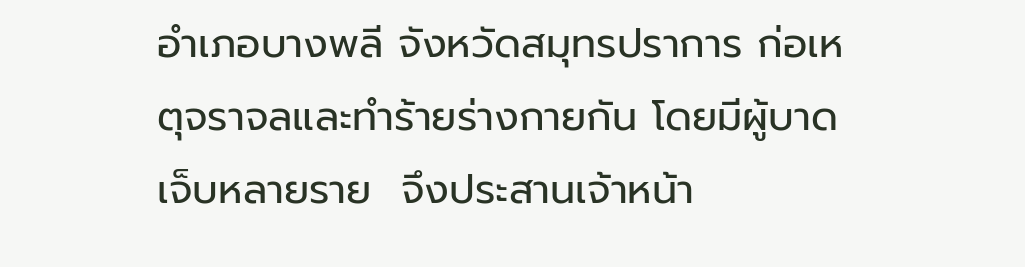อำเภอบางพลี จังหวัดสมุทรปราการ ก่อเหตุจราจลและทำร้ายร่างกายกัน โดยมีผู้บาดเจ็บหลายราย  จึงประสานเจ้าหน้า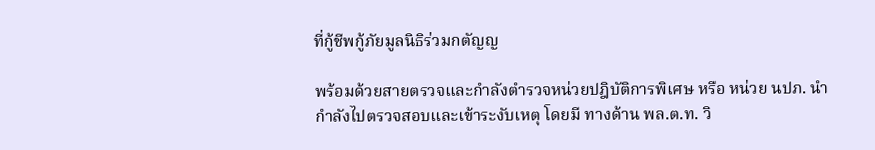ที่กู้ชีพกู้ภัยมูลนิธิร่วมกตัญญ

พร้อมด้วยสายตรวจและกำลังตำรวจหน่วยปฎิบัติการพิเศษ หรือ หน่วย นปภ. นำกำลังไปตรวจสอบและเข้าระงับเหตุ โดยมี ทางด้าน พล.ต.ท. วิ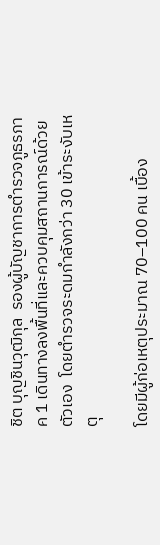ชิต บุญชินวุฒิกุล  รองผู้บัญชาการตำรวจภูธรภาค 1 เดินทางลงพื้นที่และควบคุมสถานการณ์ด้วยตัวเอง  โดยตำรวจระดมกำลังกว่า 30 เข้าระงับเหตุ

โดยมีผู้ก่อเหตุประมาณ 70–100 คน เบื้อง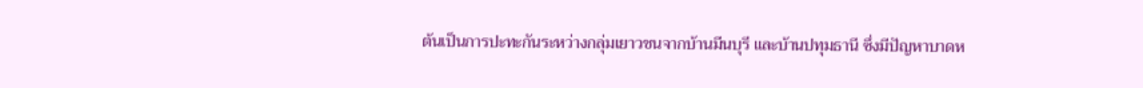ต้นเป็นการปะทะกันระหว่างกลุ่มเยาวชนจากบ้านมีนบุรี และบ้านปทุมธานี ซึ่งมีปัญหาบาดห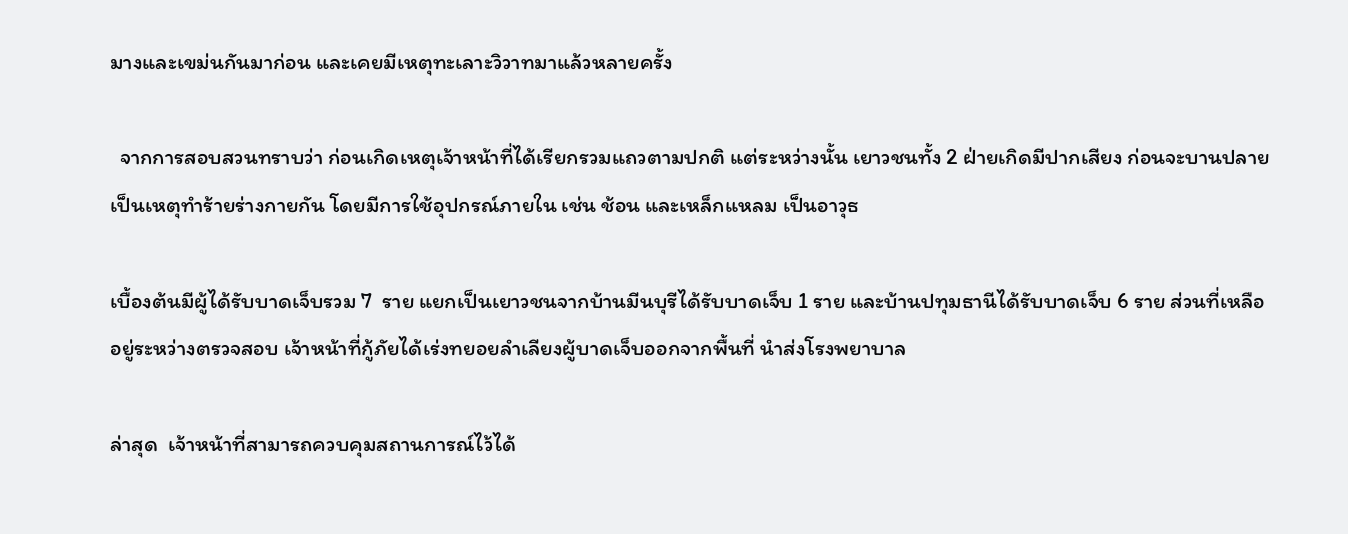มางและเขม่นกันมาก่อน และเคยมีเหตุทะเลาะวิวาทมาแล้วหลายครั้ง

  จากการสอบสวนทราบว่า ก่อนเกิดเหตุเจ้าหน้าที่ได้เรียกรวมแถวตามปกติ แต่ระหว่างนั้น เยาวชนทั้ง 2 ฝ่ายเกิดมีปากเสียง ก่อนจะบานปลายเป็นเหตุทำร้ายร่างกายกัน โดยมีการใช้อุปกรณ์ภายใน เช่น ช้อน และเหล็กแหลม เป็นอาวุธ

เบื้องต้นมีผู้ได้รับบาดเจ็บรวม 7  ราย แยกเป็นเยาวชนจากบ้านมีนบุรีได้รับบาดเจ็บ 1 ราย และบ้านปทุมธานีได้รับบาดเจ็บ 6 ราย ส่วนที่เหลืออยู่ระหว่างตรวจสอบ เจ้าหน้าที่กู้ภัยได้เร่งทยอยลำเลียงผู้บาดเจ็บออกจากพื้นที่ นำส่งโรงพยาบาล

ล่าสุด  เจ้าหน้าที่สามารถควบคุมสถานการณ์ไว้ได้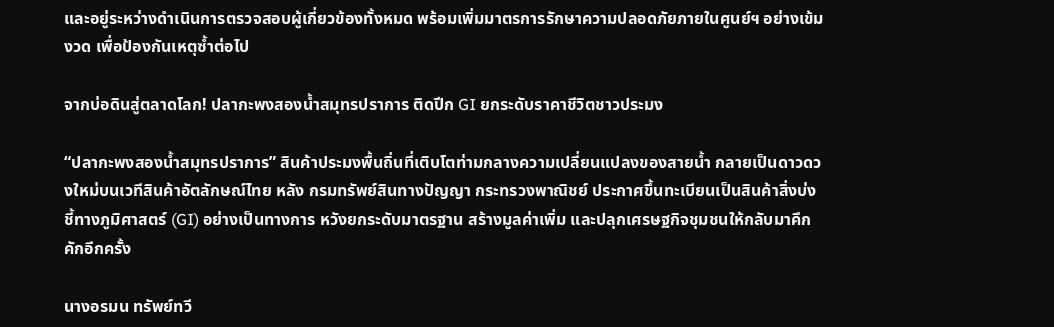และอยู่ระหว่างดำเนินการตรวจสอบผู้เกี่ยวข้องทั้งหมด พร้อมเพิ่มมาตรการรักษาความปลอดภัยภายในศูนย์ฯ อย่างเข้มงวด เพื่อป้องกันเหตุซ้ำต่อไป

จากบ่อดินสู่ตลาดโลก! ปลากะพงสองน้ำสมุทรปราการ ติดปีก GI ยกระดับราคาชีวิตชาวประมง

“ปลากะพงสองน้ำสมุทรปราการ” สินค้าประมงพื้นถิ่นที่เติบโตท่ามกลางความเปลี่ยนแปลงของสายน้ำ กลายเป็นดาวดวงใหม่บนเวทีสินค้าอัตลักษณ์ไทย หลัง กรมทรัพย์สินทางปัญญา กระทรวงพาณิชย์ ประกาศขึ้นทะเบียนเป็นสินค้าสิ่งบ่งชี้ทางภูมิศาสตร์ (GI) อย่างเป็นทางการ หวังยกระดับมาตรฐาน สร้างมูลค่าเพิ่ม และปลุกเศรษฐกิจชุมชนให้กลับมาคึกคักอีกครั้ง

นางอรมน ทรัพย์ทวี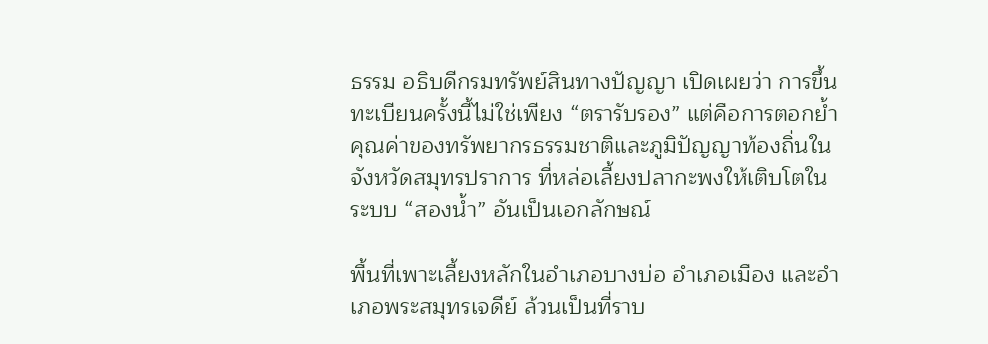ธรรม อธิบดีกรมทรัพย์สินทางปัญญา เปิดเผยว่า การขึ้นทะเบียนครั้งนี้ไม่ใช่เพียง “ตรารับรอง” แต่คือการตอกย้ำคุณค่าของทรัพยากรธรรมชาติและภูมิปัญญาท้องถิ่นใน จังหวัดสมุทรปราการ ที่หล่อเลี้ยงปลากะพงให้เติบโตในระบบ “สองน้ำ” อันเป็นเอกลักษณ์

พื้นที่เพาะเลี้ยงหลักในอำเภอบางบ่อ อำเภอเมือง และอำเภอพระสมุทรเจดีย์ ล้วนเป็นที่ราบ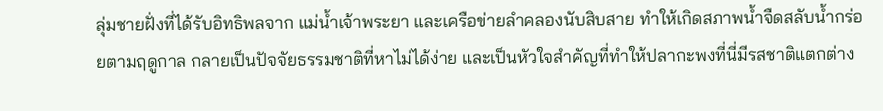ลุ่มชายฝั่งที่ได้รับอิทธิพลจาก แม่น้ำเจ้าพระยา และเครือข่ายลำคลองนับสิบสาย ทำให้เกิดสภาพน้ำจืดสลับน้ำกร่อยตามฤดูกาล กลายเป็นปัจจัยธรรมชาติที่หาไม่ได้ง่าย และเป็นหัวใจสำคัญที่ทำให้ปลากะพงที่นี่มีรสชาติแตกต่าง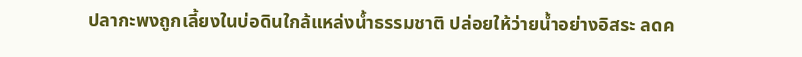ปลากะพงถูกเลี้ยงในบ่อดินใกล้แหล่งน้ำธรรมชาติ ปล่อยให้ว่ายน้ำอย่างอิสระ ลดค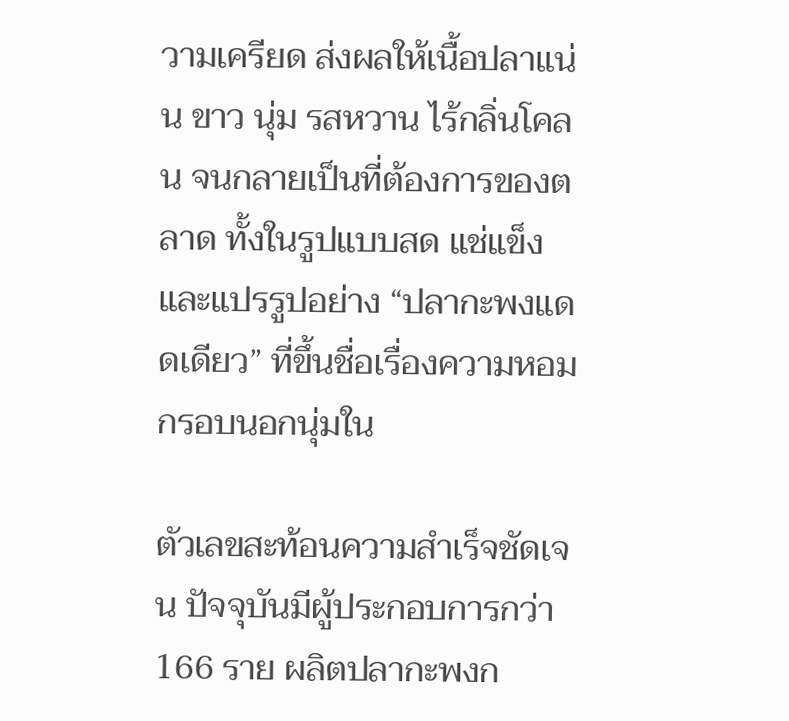วามเครียด ส่งผลให้เนื้อปลาแน่น ขาว นุ่ม รสหวาน ไร้กลิ่นโคลน จนกลายเป็นที่ต้องการของตลาด ทั้งในรูปแบบสด แช่แข็ง และแปรรูปอย่าง “ปลากะพงแดดเดียว” ที่ขึ้นชื่อเรื่องความหอม กรอบนอกนุ่มใน

ตัวเลขสะท้อนความสำเร็จชัดเจน ปัจจุบันมีผู้ประกอบการกว่า 166 ราย ผลิตปลากะพงก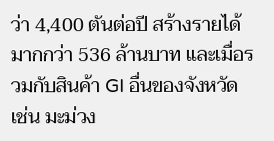ว่า 4,400 ตันต่อปี สร้างรายได้มากกว่า 536 ล้านบาท และเมื่อรวมกับสินค้า GI อื่นของจังหวัด เช่น มะม่วง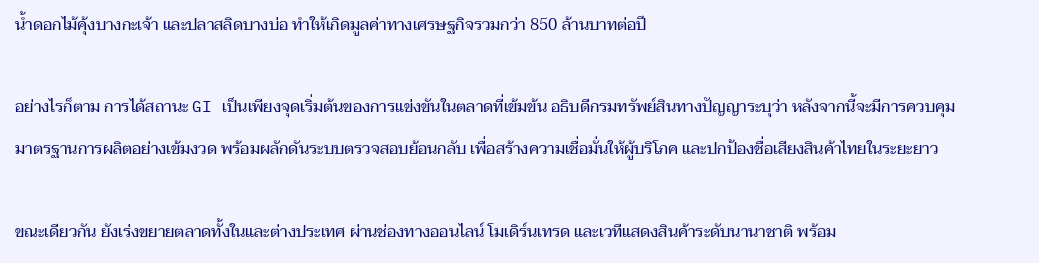น้ำดอกไม้คุ้งบางกะเจ้า และปลาสลิดบางบ่อ ทำให้เกิดมูลค่าทางเศรษฐกิจรวมกว่า 850 ล้านบาทต่อปี

อย่างไรก็ตาม การได้สถานะ GI เป็นเพียงจุดเริ่มต้นของการแข่งขันในตลาดที่เข้มข้น อธิบดีกรมทรัพย์สินทางปัญญาระบุว่า หลังจากนี้จะมีการควบคุมมาตรฐานการผลิตอย่างเข้มงวด พร้อมผลักดันระบบตรวจสอบย้อนกลับ เพื่อสร้างความเชื่อมั่นให้ผู้บริโภค และปกป้องชื่อเสียงสินค้าไทยในระยะยาว

ขณะเดียวกัน ยังเร่งขยายตลาดทั้งในและต่างประเทศ ผ่านช่องทางออนไลน์ โมเดิร์นเทรด และเวทีแสดงสินค้าระดับนานาชาติ พร้อม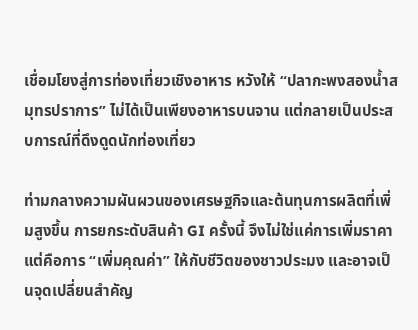เชื่อมโยงสู่การท่องเที่ยวเชิงอาหาร หวังให้ “ปลากะพงสองน้ำสมุทรปราการ” ไม่ได้เป็นเพียงอาหารบนจาน แต่กลายเป็นประสบการณ์ที่ดึงดูดนักท่องเที่ยว

ท่ามกลางความผันผวนของเศรษฐกิจและต้นทุนการผลิตที่เพิ่มสูงขึ้น การยกระดับสินค้า GI ครั้งนี้ จึงไม่ใช่แค่การเพิ่มราคา แต่คือการ “เพิ่มคุณค่า” ให้กับชีวิตของชาวประมง และอาจเป็นจุดเปลี่ยนสำคัญ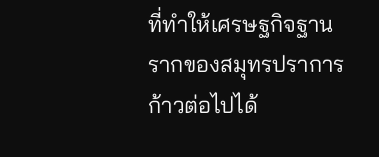ที่ทำให้เศรษฐกิจฐานรากของสมุทรปราการก้าวต่อไปได้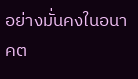อย่างมั่นคงในอนาคต